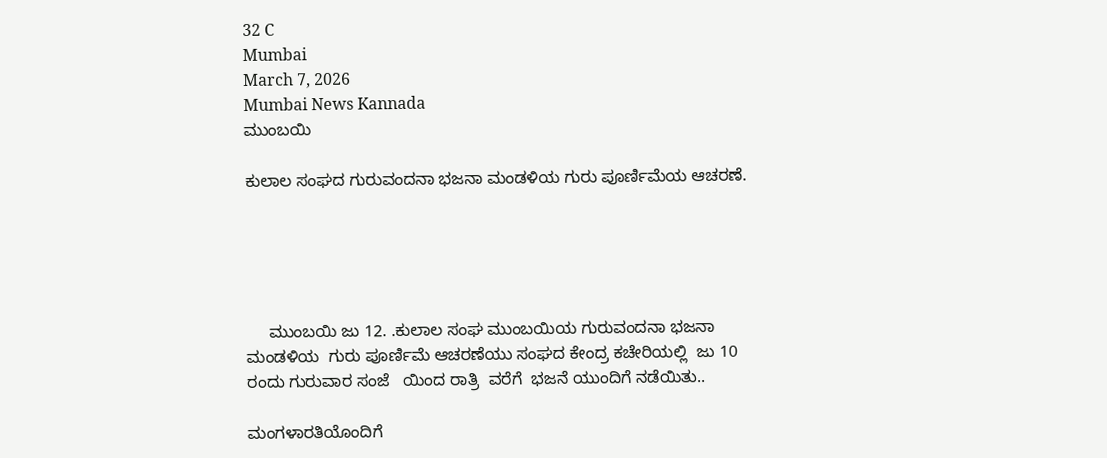32 C
Mumbai
March 7, 2026
Mumbai News Kannada
ಮುಂಬಯಿ

ಕುಲಾಲ ಸಂಘದ ಗುರುವಂದನಾ ಭಜನಾ ಮಂಡಳಿಯ ಗುರು ಪೂರ್ಣಿಮೆಯ ಆಚರಣೆ.





     ಮುಂಬಯಿ ಜು 12. .ಕುಲಾಲ ಸಂಘ ಮುಂಬಯಿಯ ಗುರುವಂದನಾ ಭಜನಾ ಮಂಡಳಿಯ  ಗುರು ಪೂರ್ಣಿಮೆ ಆಚರಣೆಯು ಸಂಘದ ಕೇಂದ್ರ ಕಚೇರಿಯಲ್ಲಿ  ಜು 10  ರಂದು ಗುರುವಾರ ಸಂಜೆ   ಯಿಂದ ರಾತ್ರಿ  ವರೆಗೆ  ಭಜನೆ ಯುಂದಿಗೆ ನಡೆಯಿತು..

ಮಂಗಳಾರತಿಯೊಂದಿಗೆ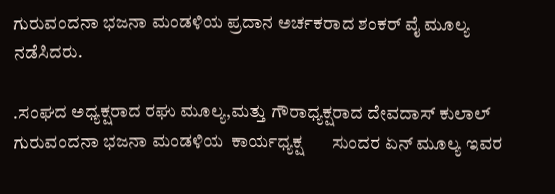ಗುರುವಂದನಾ ಭಜನಾ ಮಂಡಳಿಯ ಪ್ರದಾನ ಅರ್ಚಕರಾದ ಶಂಕರ್ ವೈ ಮೂಲ್ಯ  ನಡೆಸಿದರು.

.ಸಂಘದ ಅಧ್ಯಕ್ಷರಾದ ರಘು ಮೂಲ್ಯ,ಮತ್ತು ಗೌರಾಧ್ಯಕ್ಷರಾದ ದೇವದಾಸ್ ಕುಲಾಲ್ ಗುರುವಂದನಾ ಭಜನಾ ಮಂಡಳಿಯ  ಕಾರ್ಯಧ್ಯಕ್ಷ       ಸುಂದರ ಏನ್ ಮೂಲ್ಯ ಇವರ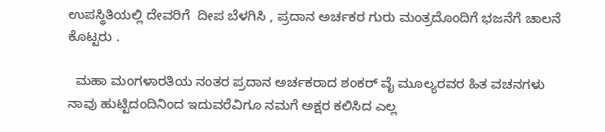ಉಪಸ್ಥಿತಿಯಲ್ಲಿ ದೇವರಿಗೆ  ದೀಪ ಬೆಳಗಿಸಿ , ಪ್ರದಾನ ಅರ್ಚಕರ ಗುರು ಮಂತ್ರದೊಂದಿಗೆ ಭಜನೆಗೆ ಚಾಲನೆ ಕೊಟ್ಟರು .

  ಮಹಾ ಮಂಗಳಾರತಿಯ ನಂತರ ಪ್ರದಾನ ಅರ್ಚಕರಾದ ಶಂಕರ್ ವೈ ಮೂಲ್ಯರವರ ಹಿತ ವಚನಗಳು ನಾವು ಹುಟ್ಟಿದಂದಿನಿಂದ ಇದುವರೆವಿಗೂ ನಮಗೆ ಅಕ್ಷರ ಕಲಿಸಿದ ಎಲ್ಲ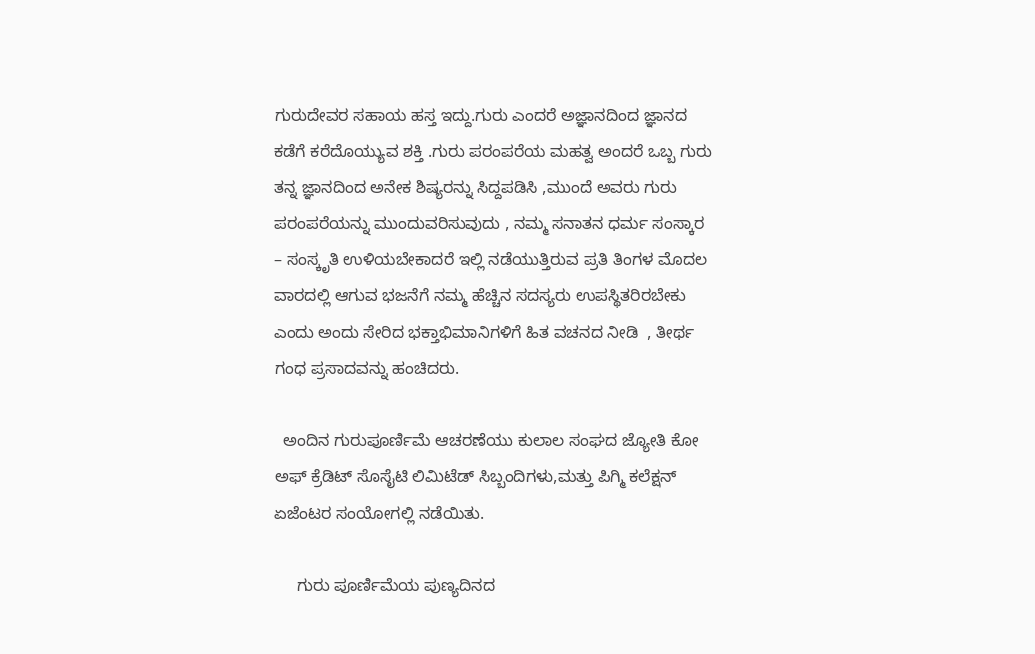ಗುರುದೇವರ ಸಹಾಯ ಹಸ್ತ ಇದ್ದು.ಗುರು ಎಂದರೆ ಅಜ್ಞಾನದಿಂದ ಜ್ಞಾನದ ಕಡೆಗೆ ಕರೆದೊಯ್ಯುವ ಶಕ್ತಿ .ಗುರು ಪರಂಪರೆಯ ಮಹತ್ವ ಅಂದರೆ ಒಬ್ಬ ಗುರು ತನ್ನ ಜ್ಞಾನದಿಂದ ಅನೇಕ ಶಿಷ್ಯರನ್ನು ಸಿದ್ದಪಡಿಸಿ ,ಮುಂದೆ ಅವರು ಗುರು ಪರಂಪರೆಯನ್ನು ಮುಂದುವರಿಸುವುದು , ನಮ್ಮ ಸನಾತನ ಧರ್ಮ ಸಂಸ್ಕಾರ – ಸಂಸ್ಕೃತಿ ಉಳಿಯಬೇಕಾದರೆ ಇಲ್ಲಿ ನಡೆಯುತ್ತಿರುವ ಪ್ರತಿ ತಿಂಗಳ ಮೊದಲ ವಾರದಲ್ಲಿ ಆಗುವ ಭಜನೆಗೆ ನಮ್ಮ ಹೆಚ್ಚಿನ ಸದಸ್ಯರು ಉಪಸ್ಥಿತರಿರಬೇಕು  ಎಂದು ಅಂದು ಸೇರಿದ ಭಕ್ತಾಭಿಮಾನಿಗಳಿಗೆ ಹಿತ ವಚನದ ನೀಡಿ  , ತೀರ್ಥ ಗಂಧ ಪ್ರಸಾದವನ್ನು ಹಂಚಿದರು.

  ಅಂದಿನ ಗುರುಪೂರ್ಣಿಮೆ ಆಚರಣೆಯು ಕುಲಾಲ ಸಂಘದ ಜ್ಯೋತಿ ಕೋ ಅಫ್ ಕ್ರೆಡಿಟ್ ಸೊಸೈಟಿ ಲಿಮಿಟೆಡ್ ಸಿಬ್ಬಂದಿಗಳು,ಮತ್ತು ಪಿಗ್ಮಿ ಕಲೆಕ್ಷನ್ ಏಜೆಂಟರ ಸಂಯೋಗಲ್ಲಿ ನಡೆಯಿತು.

     ಗುರು ಪೂರ್ಣಿಮೆಯ ಪುಣ್ಯದಿನದ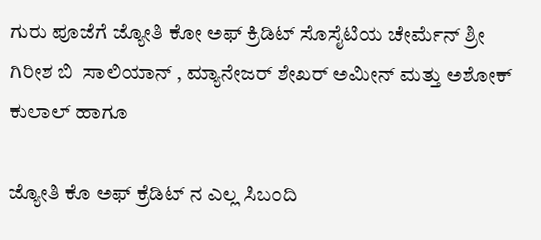ಗುರು ಪೂಜೆಗೆ ಜ್ಯೋತಿ ಕೋ ಅಫ್ ಕ್ರಿಡಿಟ್ ಸೊಸೈಟಿಯ ಚೇರ್ಮೆನ್ ಶ್ರೀ ಗಿರೀಶ ಬಿ  ಸಾಲಿಯಾನ್ , ಮ್ಯಾನೇಜರ್ ಶೇಖರ್ ಅಮೀನ್ ಮತ್ತು ಅಶೋಕ್ ಕುಲಾಲ್ ಹಾಗೂ

ಜ್ಯೋತಿ ಕೊ ಅಫ್ ಕ್ರೆಡಿಟ್ ನ ಎಲ್ಲ ಸಿಬಂದಿ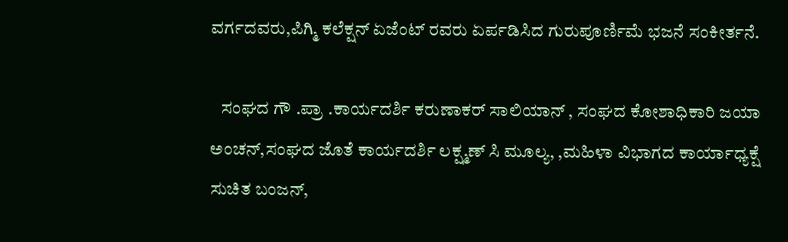ವರ್ಗದವರು,ಪಿಗ್ಮಿ ಕಲೆಕ್ಷನ್ ಏಜೆಂಟ್ ರವರು ಏರ್ಪಡಿಸಿದ ಗುರುಪೂರ್ಣಿಮೆ ಭಜನೆ ಸಂಕೀರ್ತನೆ.

   ಸಂಘದ ಗೌ .ಪ್ರಾ .ಕಾರ್ಯದರ್ಶಿ ಕರುಣಾಕರ್ ಸಾಲಿಯಾನ್ , ಸಂಘದ ಕೋಶಾಧಿಕಾರಿ ಜಯಾ ಅಂಚನ್,ಸಂಘದ ಜೊತೆ ಕಾರ್ಯದರ್ಶಿ ಲಕ್ಷ್ಮಣ್ ಸಿ ಮೂಲ್ಯ, ,ಮಹಿಳಾ ವಿಭಾಗದ ಕಾರ್ಯಾಧ್ಯಕ್ಷೆ ಸುಚಿತ ಬಂಜನ್,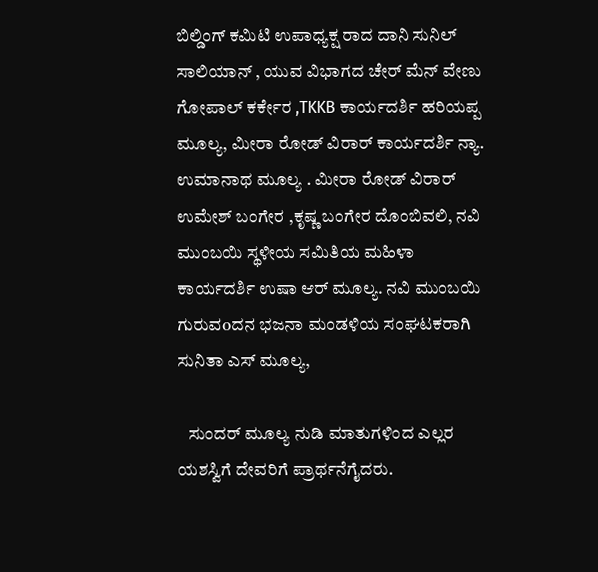ಬಿಲ್ಡಿಂಗ್ ಕಮಿಟಿ ಉಪಾಧ್ಯಕ್ಷ ರಾದ ದಾನಿ ಸುನಿಲ್ ಸಾಲಿಯಾನ್ , ಯುವ ವಿಭಾಗದ ಚೇರ್ ಮೆನ್ ವೇಣು ಗೋಪಾಲ್ ಕರ್ಕೇರ ,TKKB ಕಾರ್ಯದರ್ಶಿ ಹರಿಯಪ್ಪ ಮೂಲ್ಯ, ಮೀರಾ ರೋಡ್ ವಿರಾರ್ ಕಾರ್ಯದರ್ಶಿ ನ್ಯಾ. ಉಮಾನಾಥ ಮೂಲ್ಯ . ಮೀರಾ ರೋಡ್ ವಿರಾರ್  ಉಮೇಶ್ ಬಂಗೇರ ,ಕೃಷ್ಣ ಬಂಗೇರ ದೊಂಬಿವಲಿ, ನವಿ ಮುಂಬಯಿ ಸ್ಥಳೀಯ ಸಮಿತಿಯ ಮಹಿಳಾ ಕಾರ್ಯದರ್ಶಿ ಉಷಾ ಆರ್ ಮೂಲ್ಯ. ನವಿ ಮುಂಬಯಿ ಗುರುವoದನ ಭಜನಾ ಮಂಡಳಿಯ ಸಂಘಟಕರಾಗಿ ಸುನಿತಾ ಎಸ್ ಮೂಲ್ಯ,

   ಸುಂದರ್ ಮೂಲ್ಯ ನುಡಿ ಮಾತುಗಳಿಂದ ಎಲ್ಲರ ಯಶಸ್ವಿಗೆ ದೇವರಿಗೆ ಪ್ರಾರ್ಥನೆಗೈದರು.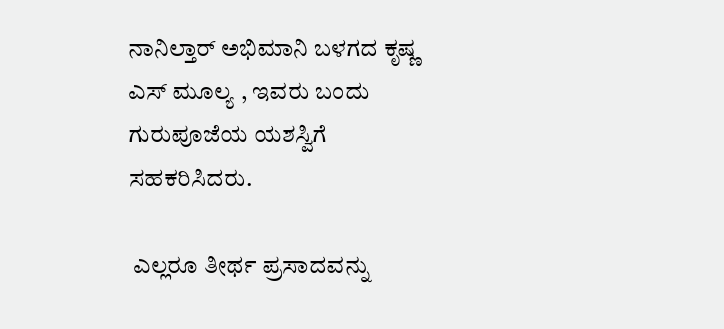ನಾನಿಲ್ತಾರ್ ಅಭಿಮಾನಿ ಬಳಗದ ಕೃಷ್ಣ ಎಸ್ ಮೂಲ್ಯ , ಇವರು ಬಂದು  ಗುರುಪೂಜೆಯ ಯಶಸ್ವಿಗೆ ಸಹಕರಿಸಿದರು.

 ಎಲ್ಲರೂ ತೀರ್ಥ ಪ್ರಸಾದವನ್ನು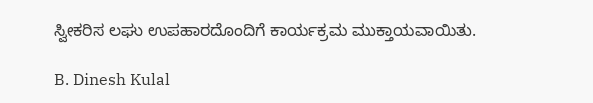ಸ್ವೀಕರಿಸ ಲಘು ಉಪಹಾರದೊಂದಿಗೆ ಕಾರ್ಯಕ್ರಮ ಮುಕ್ತಾಯವಾಯಿತು.

B. Dinesh Kulal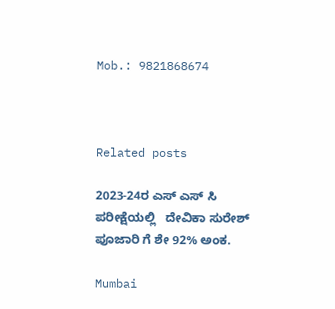Mob.: 9821868674



Related posts

2023-24ರ ಎಸ್ ಎಸ್ ಸಿ ಪರೀಕ್ಷೆಯಲ್ಲಿ   ದೇವಿಕಾ ಸುರೇಶ್ ಪೂಜಾರಿ ಗೆ ಶೇ 92% ಅಂಕ.

Mumbai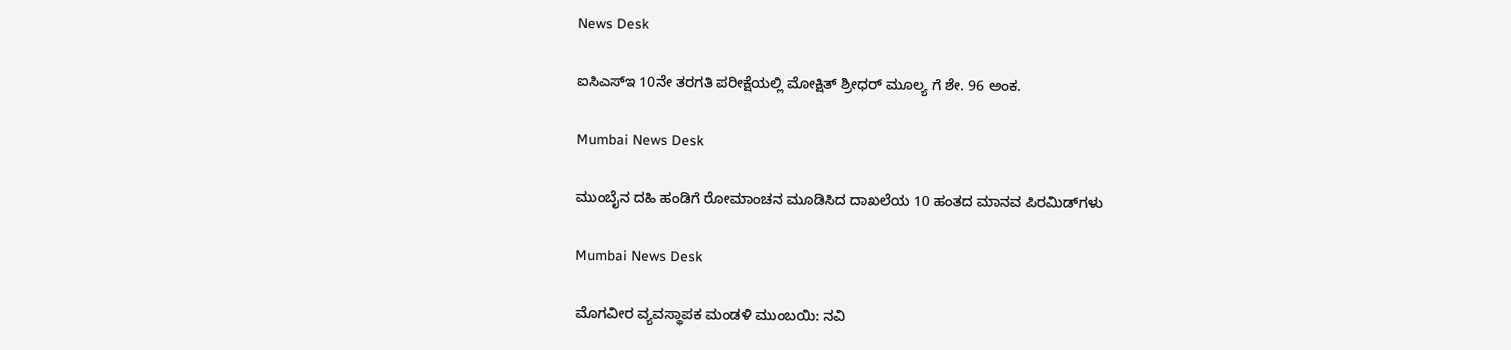News Desk

ಐಸಿಎಸ್ಇ 10ನೇ ತರಗತಿ ಪರೀಕ್ಷೆಯಲ್ಲಿ ಮೋಕ್ಷಿತ್ ಶ್ರೀಧರ್ ಮೂಲ್ಯ ಗೆ ಶೇ. 96 ಅಂಕ.

Mumbai News Desk

ಮುಂಬೈನ ದಹಿ ಹಂಡಿಗೆ ರೋಮಾಂಚನ ಮೂಡಿಸಿದ ದಾಖಲೆಯ 10 ಹಂತದ ಮಾನವ ಪಿರಮಿಡ್‌ಗಳು

Mumbai News Desk

ಮೊಗವೀರ ವ್ಯವಸ್ಥಾಪಕ ಮಂಡಳಿ ಮುಂಬಯಿ: ನವಿ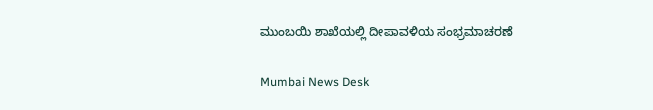ಮುಂಬಯಿ ಶಾಖೆಯಲ್ಲಿ ದೀಪಾವಳಿಯ ಸಂಭ್ರಮಾಚರಣೆ

Mumbai News Desk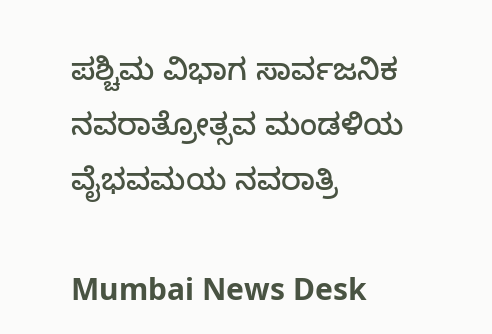ಪಶ್ಚಿಮ ವಿಭಾಗ ಸಾರ್ವಜನಿಕ ನವರಾತ್ರೋತ್ಸವ ಮಂಡಳಿಯ ವೈಭವಮಯ ನವರಾತ್ರಿ

Mumbai News Desk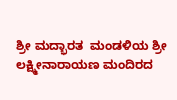ಶ್ರೀ ಮದ್ಭಾರತ  ಮಂಡಳಿಯ ಶ್ರೀ ಲಕ್ಷ್ಮೀನಾರಾಯಣ ಮಂದಿರದ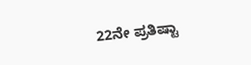22ನೇ ಪ್ರತಿಷ್ಟಾ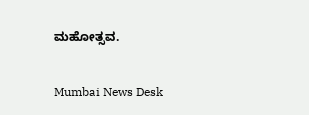ಮಹೋತ್ಸವ.

Mumbai News Desk